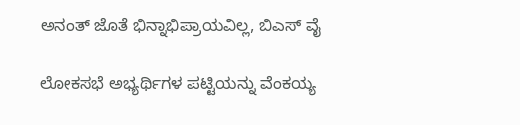ಅನಂತ್ ಜೊತೆ ಭಿನ್ನಾಭಿಪ್ರಾಯವಿಲ್ಲ, ಬಿಎಸ್ ವೈ

ಲೋಕಸಭೆ ಅಭ್ಯರ್ಥಿಗಳ ಪಟ್ಟಿಯನ್ನು ವೆಂಕಯ್ಯ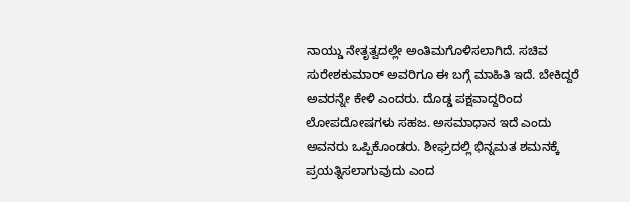ನಾಯ್ಡು ನೇತೃತ್ವದಲ್ಲೇ ಅಂತಿಮಗೊಳಿಸಲಾಗಿದೆ. ಸಚಿವ ಸುರೇಶಕುಮಾರ್ ಅವರಿಗೂ ಈ ಬಗ್ಗೆ ಮಾಹಿತಿ ಇದೆ. ಬೇಕಿದ್ದರೆ ಅವರನ್ನೇ ಕೇಳಿ ಎಂದರು. ದೊಡ್ಡ ಪಕ್ಷವಾದ್ದರಿಂದ ಲೋಪದೋಷಗಳು ಸಹಜ. ಅಸಮಾಧಾನ ಇದೆ ಎಂದು ಅವನರು ಒಪ್ಪಿಕೊಂಡರು. ಶೀಘ್ರದಲ್ಲಿ ಭಿನ್ನಮತ ಶಮನಕ್ಕೆ ಪ್ರಯತ್ನಿಸಲಾಗುವುದು ಎಂದ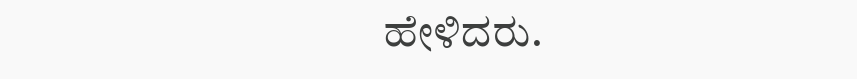ಹೇಳಿದರು.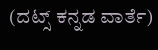(ದಟ್ಸ್ ಕನ್ನಡ ವಾರ್ತೆ)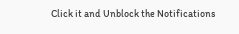Click it and Unblock the Notifications